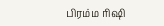பிரம்ம ரிஷி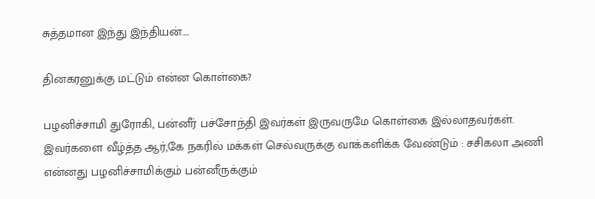சுத்தமான இந்து இந்தியன்….

தினகரனுக்கு மட்டும் என்ன கொள்கை?

பழனிச்சாமி துரோகி, பன்னீர் பச்சோந்தி இவர்கள் இருவருமே கொள்கை இல்லாதவர்கள். இவர்களை வீழ்த்த ஆர்,கே நகரில் மக்கள் செல்வருக்கு வாக்களிக்க வேண்டும் : சசிகலா அணி என்னது பழனிச்சாமிக்கும் பன்னீருக்கும்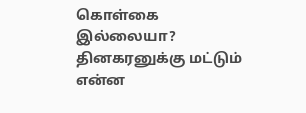கொள்கை இல்லையா? தினகரனுக்கு மட்டும் என்ன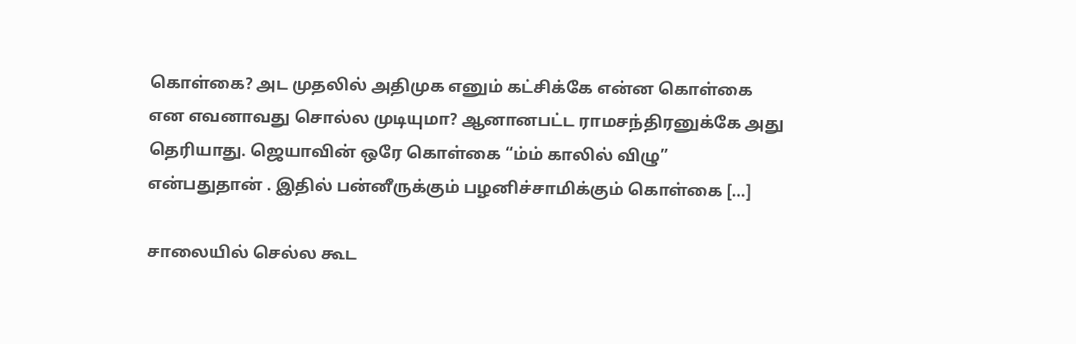கொள்கை? அட முதலில் அதிமுக எனும் கட்சிக்கே என்ன கொள்கை என எவனாவது சொல்ல முடியுமா? ஆனானபட்ட ராமசந்திரனுக்கே அது தெரியாது. ஜெயாவின் ஒரே கொள்கை “ம்ம் காலில் விழு” என்பதுதான் . இதில் பன்னீருக்கும் பழனிச்சாமிக்கும் கொள்கை […]

சாலையில் செல்ல கூட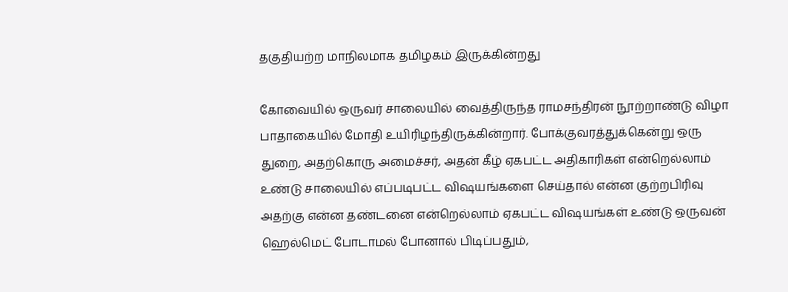தகுதியற்ற மாநிலமாக தமிழகம் இருக்கின்றது

கோவையில் ஒருவர் சாலையில் வைத்திருந்த ராமசந்திரன் நூற்றாண்டு விழா பாதாகையில் மோதி உயிரிழந்திருக்கின்றார். போக்குவரத்துக்கென்று ஒரு துறை, அதற்கொரு அமைச்சர், அதன் கீழ் ஏகபட்ட அதிகாரிகள் என்றெல்லாம் உண்டு சாலையில் எப்படிபட்ட விஷயங்களை செய்தால் என்ன குற்றபிரிவு அதற்கு என்ன தண்டனை என்றெல்லாம் ஏகபட்ட விஷயங்கள் உண்டு ஒருவன் ஹெல்மெட் போடாமல் போனால் பிடிப்பதும்,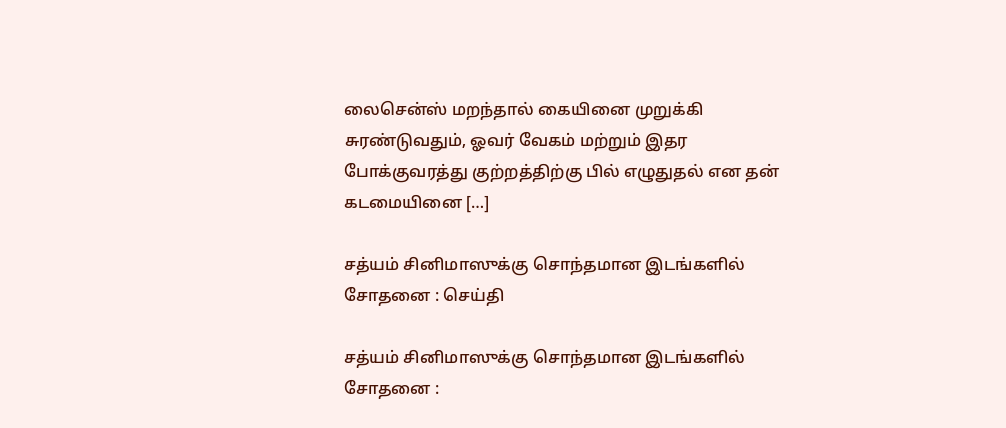லைசென்ஸ் மறந்தால் கையினை முறுக்கி சுரண்டுவதும், ஓவர் வேகம் மற்றும் இதர போக்குவரத்து குற்றத்திற்கு பில் எழுதுதல் என தன் கடமையினை […]

சத்யம் சினிமாஸுக்கு சொந்தமான இடங்களில் சோதனை : செய்தி

சத்யம் சினிமாஸுக்கு சொந்தமான இடங்களில் சோதனை :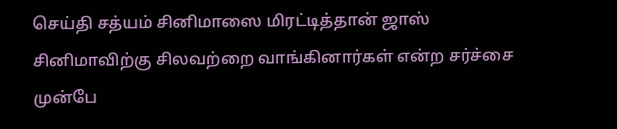செய்தி சத்யம் சினிமாஸை மிரட்டித்தான் ஜாஸ் சினிமாவிற்கு சிலவற்றை வாங்கினார்கள் என்ற சர்ச்சை முன்பே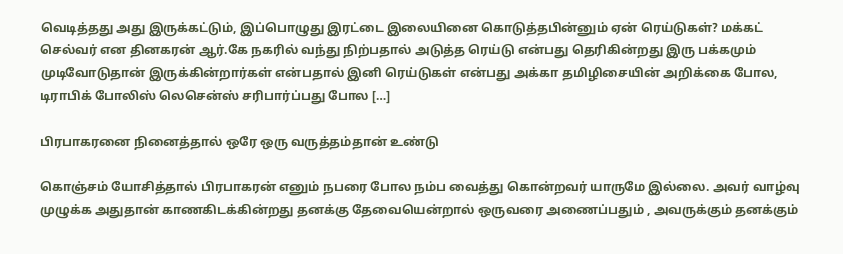வெடித்தது அது இருக்கட்டும், இப்பொழுது இரட்டை இலையினை கொடுத்தபின்னும் ஏன் ரெய்டுகள்? மக்கட் செல்வர் என தினகரன் ஆர்.கே நகரில் வந்து நிற்பதால் அடுத்த ரெய்டு என்பது தெரிகின்றது இரு பக்கமும் முடிவோடுதான் இருக்கின்றார்கள் என்பதால் இனி ரெய்டுகள் என்பது அக்கா தமிழிசையின் அறிக்கை போல, டிராபிக் போலிஸ் லெசென்ஸ் சரிபார்ப்பது போல […]

பிரபாகரனை நினைத்தால் ஒரே ஒரு வருத்தம்தான் உண்டு

கொஞ்சம் யோசித்தால் பிரபாகரன் எனும் நபரை போல நம்ப வைத்து கொன்றவர் யாருமே இல்லை. அவர் வாழ்வு முழுக்க அதுதான் காணகிடக்கின்றது தனக்கு தேவையென்றால் ஒருவரை அணைப்பதும் , அவருக்கும் தனக்கும்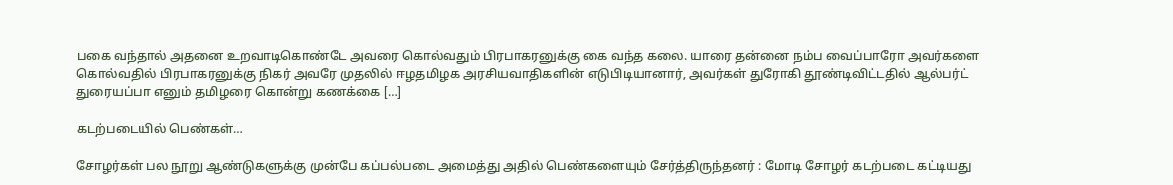பகை வந்தால் அதனை உறவாடிகொண்டே அவரை கொல்வதும் பிரபாகரனுக்கு கை வந்த கலை. யாரை தன்னை நம்ப வைப்பாரோ அவர்களை கொல்வதில் பிரபாகரனுக்கு நிகர் அவரே முதலில் ஈழதமிழக அரசியவாதிகளின் எடுபிடியானார், அவர்கள் துரோகி தூண்டிவிட்டதில் ஆல்பர்ட் துரையப்பா எனும் தமிழரை கொன்று கணக்கை […]

கடற்படையில் பெண்கள்…

சோழர்கள் பல நூறு ஆண்டுகளுக்கு முன்பே கப்பல்படை அமைத்து அதில் பெண்களையும் சேர்த்திருந்தனர் : மோடி சோழர் கடற்படை கட்டியது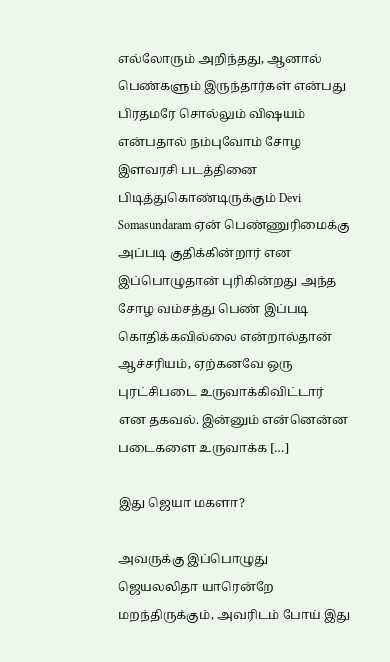எல்லோரும் அறிந்தது, ஆனால் பெண்களும் இருந்தார்கள் என்பது பிரதமரே சொல்லும் விஷயம் என்பதால் நம்புவோம் சோழ இளவரசி படத்தினை பிடித்துகொண்டிருக்கும் Devi Somasundaram ஏன் பெண்ணுரிமைக்கு அப்படி குதிக்கின்றார் என இப்பொழுதான் புரிகின்றது அந்த சோழ வம்சத்து பெண் இப்படி கொதிக்கவில்லை என்றால்தான் ஆச்சரியம், ஏற்கனவே ஒரு புரட்சிபடை உருவாக்கிவிட்டார் என தகவல். இன்னும் என்னென்ன படைகளை உருவாக்க […]

இது ஜெயா மகளா?

அவருக்கு இப்பொழுது ஜெயலலிதா யாரென்றே மறந்திருக்கும், அவரிடம் போய் இது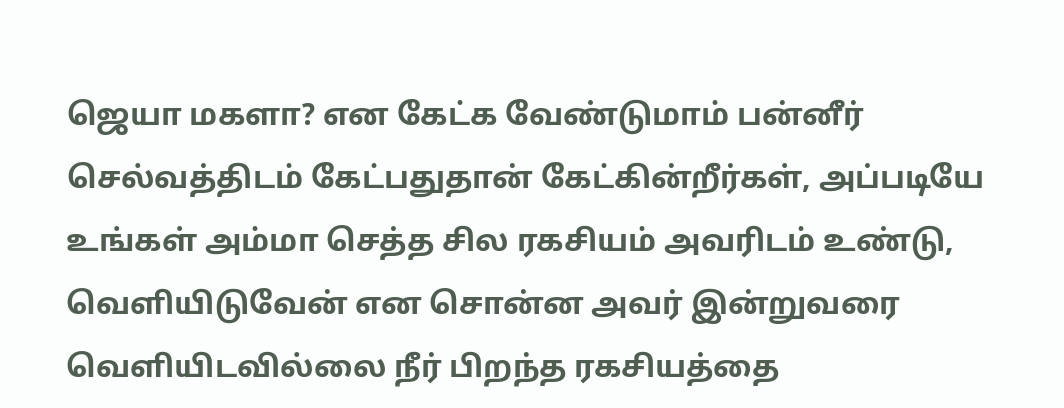ஜெயா மகளா? என கேட்க வேண்டுமாம் பன்னீர் செல்வத்திடம் கேட்பதுதான் கேட்கின்றீர்கள், அப்படியே உங்கள் அம்மா செத்த சில ரகசியம் அவரிடம் உண்டு, வெளியிடுவேன் என சொன்ன அவர் இன்றுவரை வெளியிடவில்லை நீர் பிறந்த ரகசியத்தை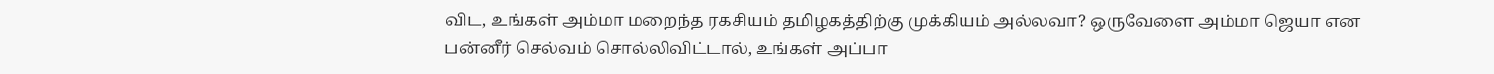விட, உங்கள் அம்மா மறைந்த ரகசியம் தமிழகத்திற்கு முக்கியம் அல்லவா? ஒருவேளை அம்மா ஜெயா என பன்னீர் செல்வம் சொல்லிவிட்டால், உங்கள் அப்பா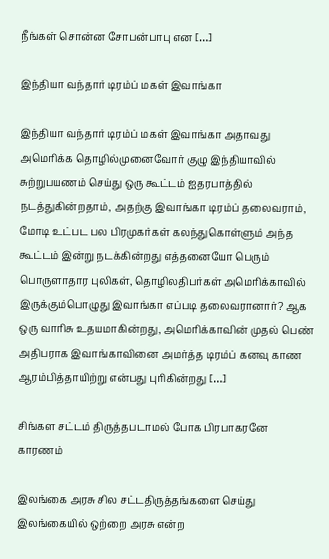நீங்கள் சொன்ன சோபன்பாபு என […]

இந்தியா வந்தார் டிரம்ப் மகள் இவாங்கா

இந்தியா வந்தார் டிரம்ப் மகள் இவாங்கா அதாவது அமெரிக்க தொழில்முனைவோர் குழு இந்தியாவில் சுற்றுபயணம் செய்து ஒரு கூட்டம் ஐதரபாத்தில் நடத்துகின்றதாம், அதற்கு இவாங்கா டிரம்ப் தலைவராம், மோடி உட்பட பல பிரமுகர்கள் கலந்துகொள்ளும் அந்த கூட்டம் இன்று நடக்கின்றது எத்தனையோ பெரும் பொருளாதார புலிகள், தொழிலதிபர்கள் அமெரிக்காவில் இருக்கும்பொழுது இவாங்கா எப்படி தலைவரானார்? ஆக ஒரு வாரிசு உதயமாகின்றது, அமெரிக்காவின் முதல் பெண் அதிபராக இவாங்காவினை அமர்த்த டிரம்ப் கனவு காண ஆரம்பித்தாயிற்று என்பது புரிகின்றது […]

சிங்கள சட்டம் திருத்தபடாமல் போக பிரபாகரனே காரணம்

இலங்கை அரசு சில சட்டதிருத்தங்களை செய்து இலங்கையில் ஒற்றை அரசு என்ற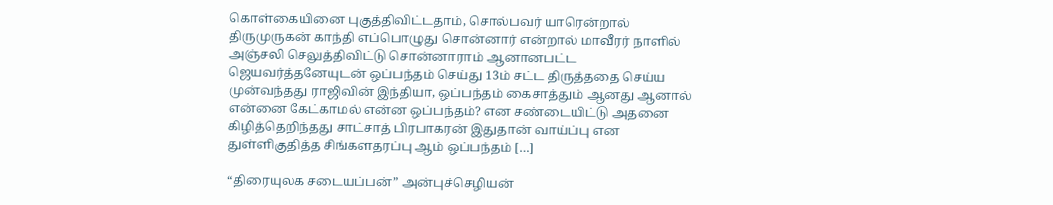கொள்கையினை புகுத்திவிட்டதாம், சொல்பவர் யாரென்றால் திருமுருகன் காந்தி எப்பொழுது சொன்னார் என்றால் மாவீரர் நாளில் அஞ்சலி செலுத்திவிட்டு சொன்னாராம் ஆனானபட்ட ஜெயவர்த்தனேயுடன் ஒப்பந்தம் செய்து 13ம் சட்ட திருத்ததை செய்ய முன்வந்தது ராஜிவின் இந்தியா, ஒப்பந்தம் கைசாத்தும் ஆனது ஆனால் என்னை கேட்காமல் என்ன ஒப்பந்தம்? என சண்டையிட்டு அதனை கிழித்தெறிந்தது சாட்சாத் பிரபாகரன் இதுதான் வாய்ப்பு என துள்ளிகுதித்த சிங்களதரப்பு ஆம் ஒப்பந்தம் […]

“திரையுலக சடையப்பன்” அன்புச்செழியன்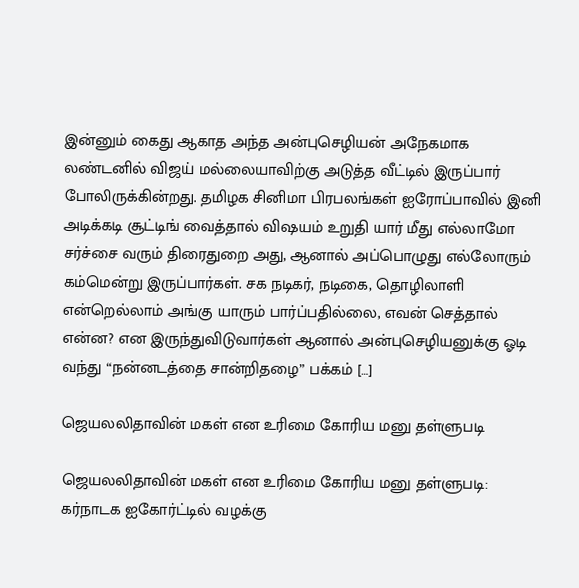இன்னும் கைது ஆகாத அந்த அன்புசெழியன் அநேகமாக‌ லண்டனில் விஜய் மல்லையாவிற்கு அடுத்த வீட்டில் இருப்பார் போலிருக்கின்றது. தமிழக சினிமா பிரபலங்கள் ஐரோப்பாவில் இனி அடிக்கடி சூட்டிங் வைத்தால் விஷயம் உறுதி யார் மீது எல்லாமோ சர்ச்சை வரும் திரைதுறை அது, ஆனால் அப்பொழுது எல்லோரும் கம்மென்று இருப்பார்கள். சக நடிகர், நடிகை, தொழிலாளி என்றெல்லாம் அங்கு யாரும் பார்ப்பதில்லை, எவன் செத்தால் என்ன? என இருந்துவிடுவார்கள் ஆனால் அன்புசெழியனுக்கு ஓடி வந்து “நன்னடத்தை சான்றிதழை” பக்கம் […]

ஜெயலலிதாவின் மகள் என உரிமை கோரிய மனு தள்ளுபடி

ஜெயலலிதாவின் மகள் என உரிமை கோரிய மனு தள்ளுபடி: கர்நாடக ஐகோர்ட்டில் வழக்கு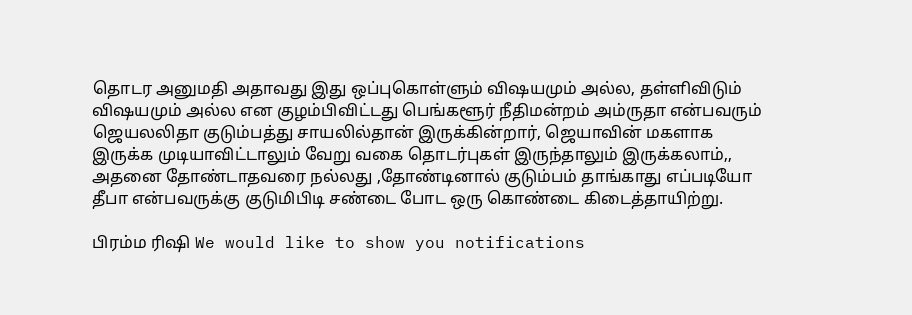தொடர அனுமதி அதாவது இது ஒப்புகொள்ளும் விஷயமும் அல்ல, தள்ளிவிடும் விஷயமும் அல்ல என குழம்பிவிட்டது பெங்களூர் நீதிமன்றம் அம்ருதா என்பவரும் ஜெயலலிதா குடும்பத்து சாயலில்தான் இருக்கின்றார், ஜெயாவின் மகளாக இருக்க முடியாவிட்டாலும் வேறு வகை தொடர்புகள் இருந்தாலும் இருக்கலாம்,, அதனை தோண்டாதவரை நல்லது ,தோண்டினால் குடும்பம் தாங்காது எப்படியோ தீபா என்பவருக்கு குடுமிபிடி சண்டை போட ஒரு கொண்டை கிடைத்தாயிற்று.

பிரம்ம ரிஷி We would like to show you notifications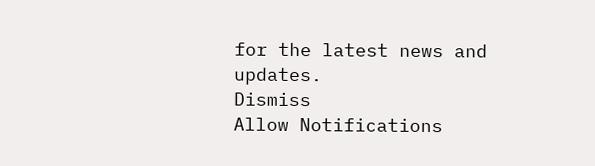for the latest news and updates.
Dismiss
Allow Notifications